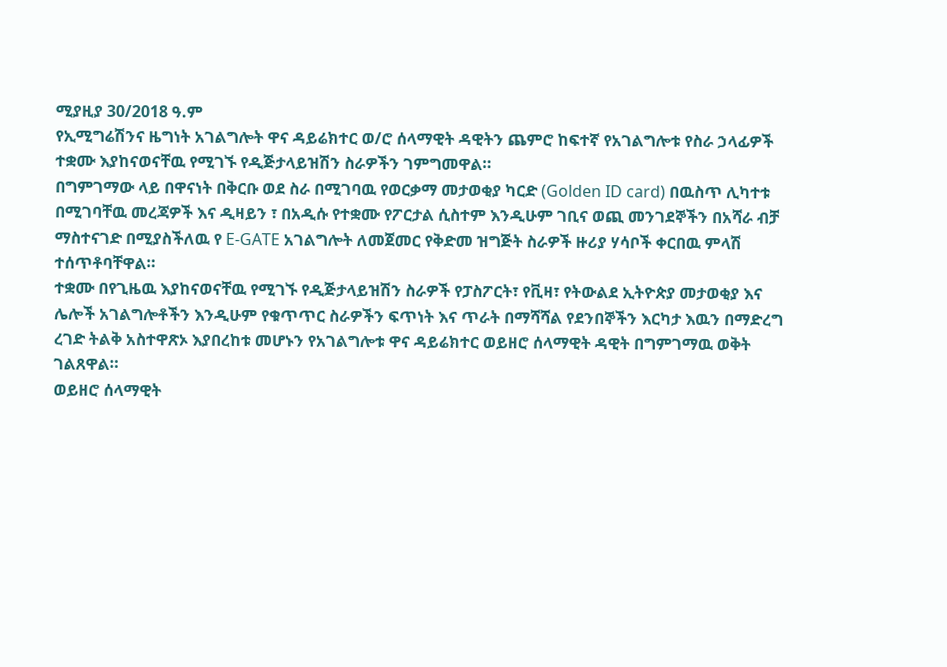ሚያዚያ 30/2018 ዓ.ም
የኢሚግሬሽንና ዜግነት አገልግሎት ዋና ዳይሬክተር ወ/ሮ ሰላማዊት ዳዊትን ጨምሮ ከፍተኛ የአገልግሎቱ የስራ ኃላፊዎች ተቋሙ እያከናወናቸዉ የሚገኙ የዲጅታላይዝሽን ስራዎችን ገምግመዋል።
በግምገማው ላይ በዋናነት በቅርቡ ወደ ስራ በሚገባዉ የወርቃማ መታወቂያ ካርድ (Golden ID card) በዉስጥ ሊካተቱ በሚገባቸዉ መረጃዎች እና ዲዛይን ፣ በአዲሱ የተቋሙ የፖርታል ሲስተም እንዲሁም ገቢና ወጪ መንገደኞችን በአሻራ ብቻ ማስተናገድ በሚያስችለዉ የ E-GATE አገልግሎት ለመጀመር የቅድመ ዝግጅት ስራዎች ዙሪያ ሃሳቦች ቀርበዉ ምላሽ ተሰጥቶባቸዋል።
ተቋሙ በየጊዜዉ እያከናወናቸዉ የሚገኙ የዲጅታላይዝሽን ስራዎች የፓስፖርት፣ የቪዛ፣ የትውልደ ኢትዮጵያ መታወቂያ እና ሌሎች አገልግሎቶችን እንዲሁም የቁጥጥር ስራዎችን ፍጥነት እና ጥራት በማሻሻል የደንበኞችን እርካታ እዉን በማድረግ ረገድ ትልቅ አስተዋጽኦ እያበረከቱ መሆኑን የአገልግሎቱ ዋና ዳይሬክተር ወይዘሮ ሰላማዊት ዳዊት በግምገማዉ ወቅት ገልጸዋል።
ወይዘሮ ሰላማዊት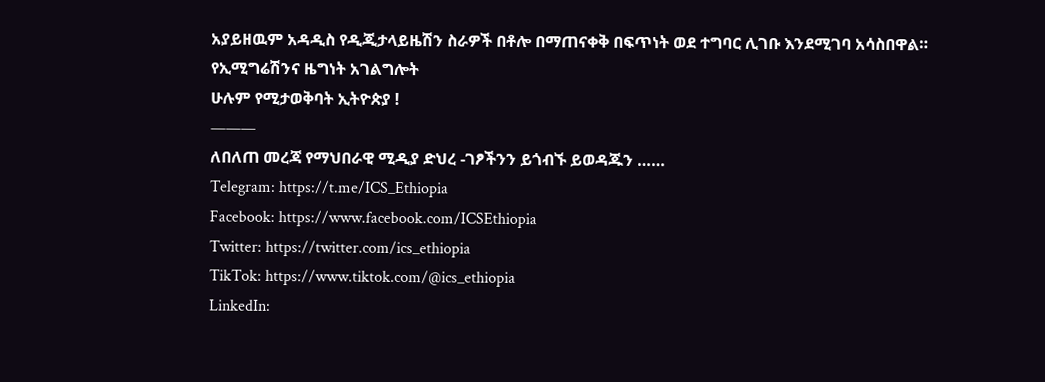አያይዘዉም አዳዲስ የዲጂታላይዜሽን ስራዎች በቶሎ በማጠናቀቅ በፍጥነት ወደ ተግባር ሊገቡ እንደሚገባ አሳስበዋል።
የኢሚግሬሽንና ዜግነት አገልግሎት
ሁሉም የሚታወቅባት ኢትዮጵያ !
———
ለበለጠ መረጃ የማህበራዊ ሚዲያ ድህረ -ገፆችንን ይጎብኙ ይወዳጁን ……
Telegram: https://t.me/ICS_Ethiopia
Facebook: https://www.facebook.com/ICSEthiopia
Twitter: https://twitter.com/ics_ethiopia
TikTok: https://www.tiktok.com/@ics_ethiopia
LinkedIn: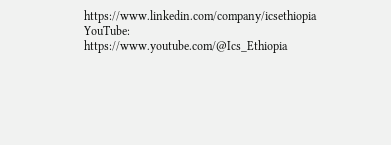https://www.linkedin.com/company/icsethiopia
YouTube: https://www.youtube.com/@Ics_Ethiopia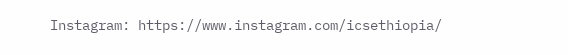Instagram: https://www.instagram.com/icsethiopia/